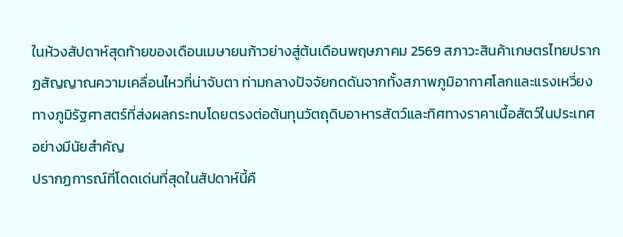ในห้วงสัปดาห์สุดท้ายของเดือนเมษายนก้าวย่างสู่ต้นเดือนพฤษภาคม 2569 สภาวะสินค้าเกษตรไทยปรากฏสัญญาณความเคลื่อนไหวที่น่าจับตา ท่ามกลางปัจจัยกดดันจากทั้งสภาพภูมิอากาศโลกและแรงเหวี่ยงทางภูมิรัฐศาสตร์ที่ส่งผลกระทบโดยตรงต่อต้นทุนวัตถุดิบอาหารสัตว์และทิศทางราคาเนื้อสัตว์ในประเทศอย่างมีนัยสำคัญ
ปรากฏการณ์ที่โดดเด่นที่สุดในสัปดาห์นี้คื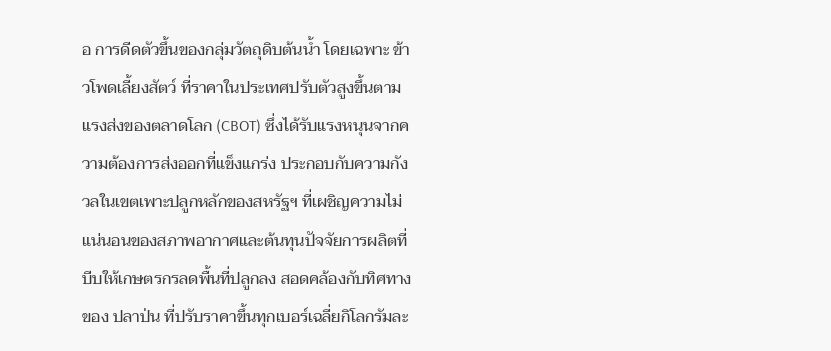อ การดีดตัวขึ้นของกลุ่มวัตถุดิบต้นน้ำ โดยเฉพาะ ข้าวโพดเลี้ยงสัตว์ ที่ราคาในประเทศปรับตัวสูงขึ้นตามแรงส่งของตลาดโลก (CBOT) ซึ่งได้รับแรงหนุนจากความต้องการส่งออกที่แข็งแกร่ง ประกอบกับความกังวลในเขตเพาะปลูกหลักของสหรัฐฯ ที่เผชิญความไม่แน่นอนของสภาพอากาศและต้นทุนปัจจัยการผลิตที่บีบให้เกษตรกรลดพื้นที่ปลูกลง สอดคล้องกับทิศทางของ ปลาป่น ที่ปรับราคาขึ้นทุกเบอร์เฉลี่ยกิโลกรัมละ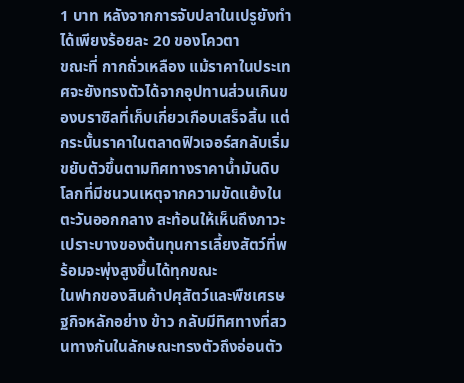1 บาท หลังจากการจับปลาในเปรูยังทำได้เพียงร้อยละ 20 ของโควตา
ขณะที่ กากถั่วเหลือง แม้ราคาในประเทศจะยังทรงตัวได้จากอุปทานส่วนเกินของบราซิลที่เก็บเกี่ยวเกือบเสร็จสิ้น แต่กระนั้นราคาในตลาดฟิวเจอร์สกลับเริ่มขยับตัวขึ้นตามทิศทางราคาน้ำมันดิบโลกที่มีชนวนเหตุจากความขัดแย้งในตะวันออกกลาง สะท้อนให้เห็นถึงภาวะเปราะบางของต้นทุนการเลี้ยงสัตว์ที่พร้อมจะพุ่งสูงขึ้นได้ทุกขณะ
ในฟากของสินค้าปศุสัตว์และพืชเศรษฐกิจหลักอย่าง ข้าว กลับมีทิศทางที่สวนทางกันในลักษณะทรงตัวถึงอ่อนตัว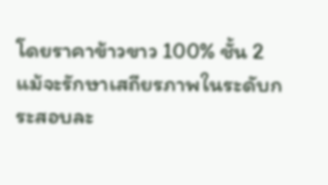โดยราคาข้าวขาว 100% ชั้น 2 แม้จะรักษาเสถียรภาพในระดับกระสอบละ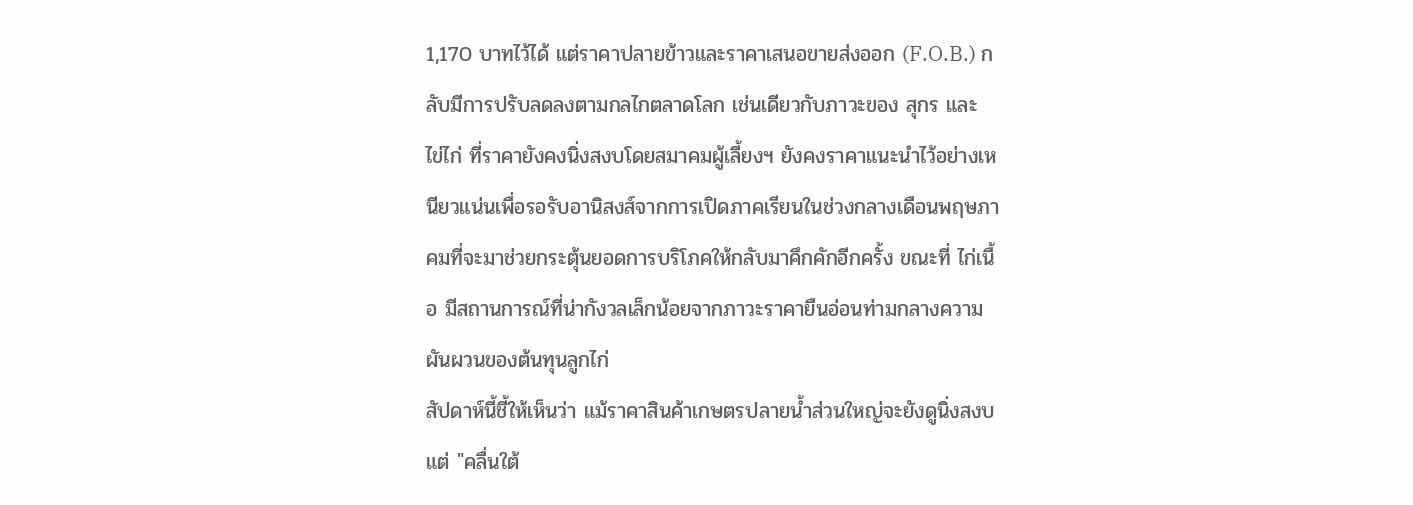1,170 บาทไว้ได้ แต่ราคาปลายข้าวและราคาเสนอขายส่งออก (F.O.B.) กลับมีการปรับลดลงตามกลไกตลาดโลก เช่นเดียวกับภาวะของ สุกร และ ไข่ไก่ ที่ราคายังคงนิ่งสงบโดยสมาคมผู้เลี้ยงฯ ยังคงราคาแนะนำไว้อย่างเหนียวแน่นเพื่อรอรับอานิสงส์จากการเปิดภาคเรียนในช่วงกลางเดือนพฤษภาคมที่จะมาช่วยกระตุ้นยอดการบริโภคให้กลับมาคึกคักอีกครั้ง ขณะที่ ไก่เนื้อ มีสถานการณ์ที่น่ากังวลเล็กน้อยจากภาวะราคายืนอ่อนท่ามกลางความผันผวนของต้นทุนลูกไก่
สัปดาห์นี้ชี้ให้เห็นว่า แม้ราคาสินค้าเกษตรปลายน้ำส่วนใหญ่จะยังดูนิ่งสงบ แต่ "คลื่นใต้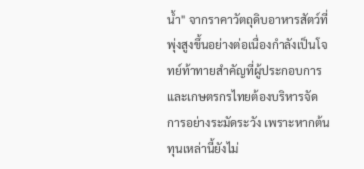น้ำ" จากราคาวัตถุดิบอาหารสัตว์ที่พุ่งสูงขึ้นอย่างต่อเนื่องกำลังเป็นโจทย์ท้าทายสำคัญที่ผู้ประกอบการและเกษตรกรไทยต้องบริหารจัดการอย่างระมัดระวัง เพราะหากต้นทุนเหล่านี้ยังไม่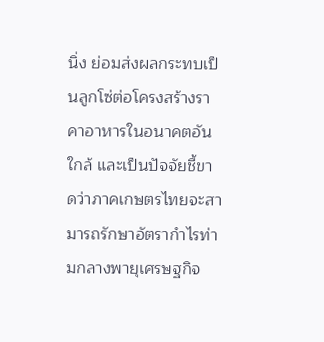นิ่ง ย่อมส่งผลกระทบเป็นลูกโซ่ต่อโครงสร้างราคาอาหารในอนาคตอันใกล้ และเป็นปัจจัยชี้ขาดว่าภาคเกษตรไทยจะสามารถรักษาอัตรากำไรท่ามกลางพายุเศรษฐกิจ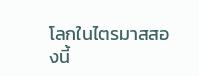โลกในไตรมาสสองนี้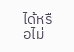ได้หรือไม่